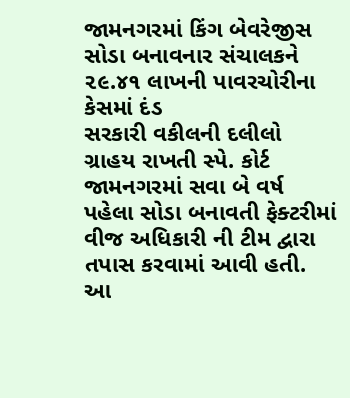જામનગરમાં કિંગ બેવરેજીસ સોડા બનાવનાર સંચાલકને ૨૯.૪૧ લાખની પાવરચોરીના કેસમાં દંડ
સરકારી વકીલની દલીલો ગ્રાહય રાખતી સ્પે. કોર્ટ
જામનગરમાં સવા બે વર્ષ પહેલા સોડા બનાવતી ફેક્ટરીમાં વીજ અધિકારી ની ટીમ દ્વારા તપાસ કરવામાં આવી હતી. આ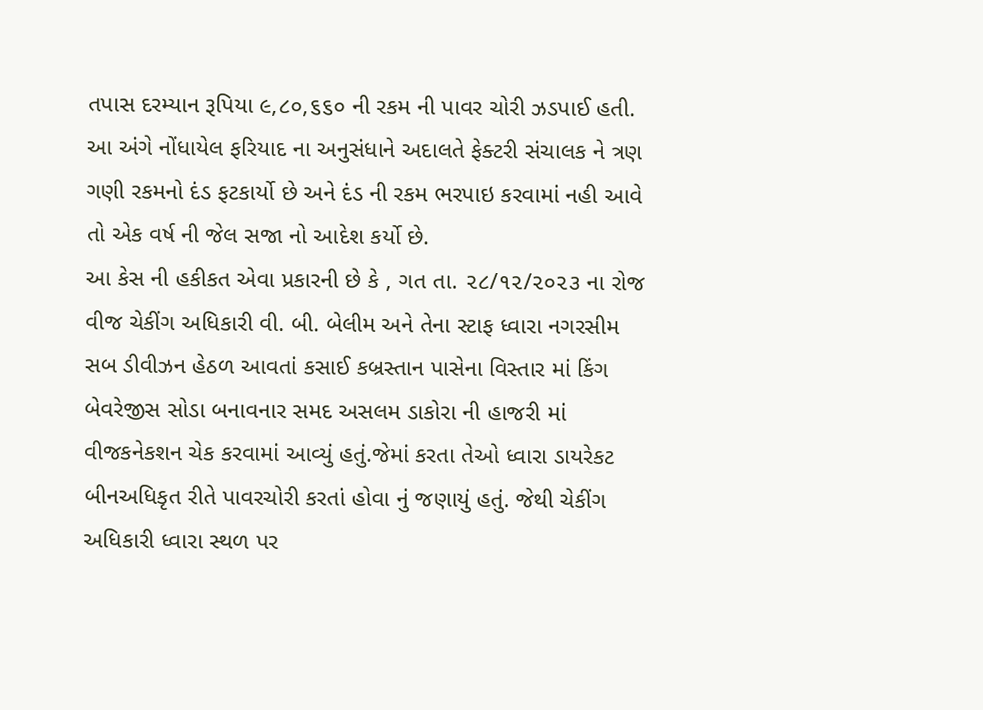તપાસ દરમ્યાન રૂપિયા ૯,૮૦,૬૬૦ ની રકમ ની પાવર ચોરી ઝડપાઈ હતી. આ અંગે નોંધાયેલ ફરિયાદ ના અનુસંધાને અદાલતે ફેક્ટરી સંચાલક ને ત્રણ ગણી રકમનો દંડ ફટકાર્યો છે અને દંડ ની રકમ ભરપાઇ કરવામાં નહી આવે તો એક વર્ષ ની જેલ સજા નો આદેશ કર્યો છે.
આ કેસ ની હકીકત એવા પ્રકારની છે કે , ગત તા. ૨૮/૧૨/૨૦૨૩ ના રોજ વીજ ચેકીંગ અધિકારી વી. બી. બેલીમ અને તેના સ્ટાફ ધ્વારા નગરસીમ સબ ડીવીઝન હેઠળ આવતાં કસાઈ કબ્રસ્તાન પાસેના વિસ્તાર માં કિંગ બેવરેજીસ સોડા બનાવનાર સમદ અસલમ ડાકોરા ની હાજરી માં વીજકનેકશન ચેક કરવામાં આવ્યું હતું.જેમાં કરતા તેઓ ધ્વારા ડાયરેકટ બીનઅધિકૃત રીતે પાવરચોરી કરતાં હોવા નું જણાયું હતું. જેથી ચેકીંગ અધિકારી ધ્વારા સ્થળ પર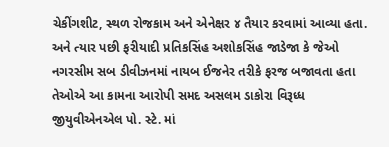ચેકીંગશીટ, સ્થળ રોજકામ અને એનેક્ષર ૪ તૈયાર કરવામાં આવ્યા હતા. અને ત્યાર પછી ફરીયાદી પ્રતિકસિંહ અશોકસિંહ જાડેજા કે જેઓ નગરસીમ સબ ડીવીઝનમાં નાયબ ઈજનેર તરીકે ફરજ બજાવતા હતા તેઓએ આ કામના આરોપી સમદ અસલમ ડાકોરા વિરૂધ્ધ જીયુવીએનએલ પો. સ્ટે. માં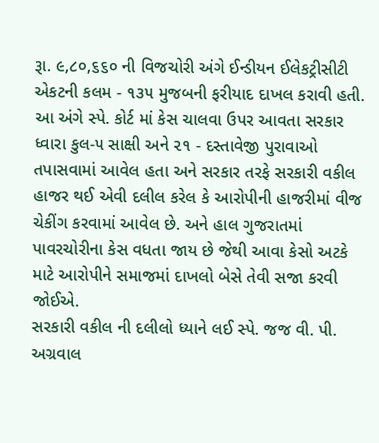રૂા. ૯,૮૦,૬૬૦ ની વિજચોરી અંગે ઈન્ડીયન ઈલેકટ્રીસીટી એકટની કલમ - ૧૩૫ મુજબની ફરીયાદ દાખલ કરાવી હતી.
આ અંગે સ્પે. કોર્ટ માં કેસ ચાલવા ઉપર આવતા સરકાર ધ્વારા કુલ-૫ સાક્ષી અને ૨૧ - દસ્તાવેજી પુરાવાઓ તપાસવામાં આવેલ હતા અને સરકાર તરફે સરકારી વકીલ હાજર થઈ એવી દલીલ કરેલ કે આરોપીની હાજરીમાં વીજ ચેકીંગ કરવામાં આવેલ છે. અને હાલ ગુજરાતમાં પાવરચોરીના કેસ વધતા જાય છે જેથી આવા કેસો અટકે માટે આરોપીને સમાજમાં દાખલો બેસે તેવી સજા કરવી જોઈએ.
સરકારી વકીલ ની દલીલો ધ્યાને લઈ સ્પે. જજ વી. પી. અગ્રવાલ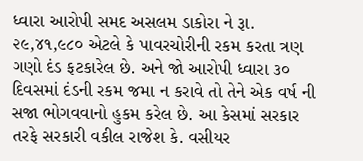ધ્વારા આરોપી સમદ અસલમ ડાકોરા ને રૂા. ૨૯,૪૧,૯૮૦ એટલે કે પાવરચોરીની રકમ કરતા ત્રણ ગણો દંડ ફટકારેલ છે. અને જો આરોપી ધ્વારા ૩૦ દિવસમાં દંડની રકમ જમા ન કરાવે તો તેને એક વર્ષ ની સજા ભોગવવાનો હુકમ કરેલ છે. આ કેસમાં સરકાર તરફે સરકારી વકીલ રાજેશ કે. વસીયર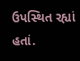ઉપસ્થિત રહ્યાં હતાં.